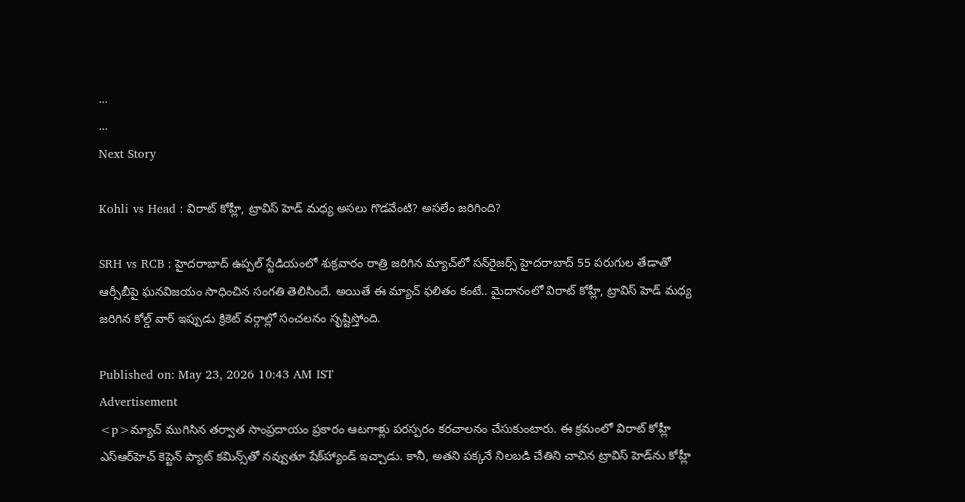...
...
Next Story

Kohli vs Head : విరాట్ కోహ్లీ, ట్రావిస్ హెడ్ మధ్య అసలు గొడవేంటి? అసలేం జరిగింది?

SRH vs RCB : హైదరాబాద్‌ ఉప్పల్ స్టేడియంలో శుక్రవారం రాత్రి జరిగిన మ్యాచ్‌లో సన్‌రైజర్స్ హైదరాబాద్ 55 పరుగుల తేడాతో ఆర్సీబీపై ఘనవిజయం సాధించిన సంగతి తెలిసిందే. అయితే ఈ మ్యాచ్ ఫలితం కంటే.. మైదానంలో విరాట్ కోహ్లీ, ట్రావిస్ హెడ్ మధ్య జరిగిన కోల్డ్ వార్ ఇప్పుడు క్రికెట్ వర్గాల్లో సంచలనం సృష్టిస్తోంది.

Published on: May 23, 2026 10:43 AM IST
Advertisement
<p>మ్యాచ్ ముగిసిన తర్వాత సాంప్రదాయం ప్రకారం ఆటగాళ్లు పరస్పరం కరచాలనం చేసుకుంటారు. ఈ క్రమంలో విరాట్ కోహ్లీ ఎస్‌ఆర్‌హెచ్ కెప్టెన్ ప్యాట్ కమిన్స్‌తో నవ్వుతూ షేక్‌హ్యాండ్ ఇచ్చాడు. కానీ, అతని పక్కనే నిలబడి చేతిని చాచిన ట్రావిస్ హెడ్‌ను కోహ్లీ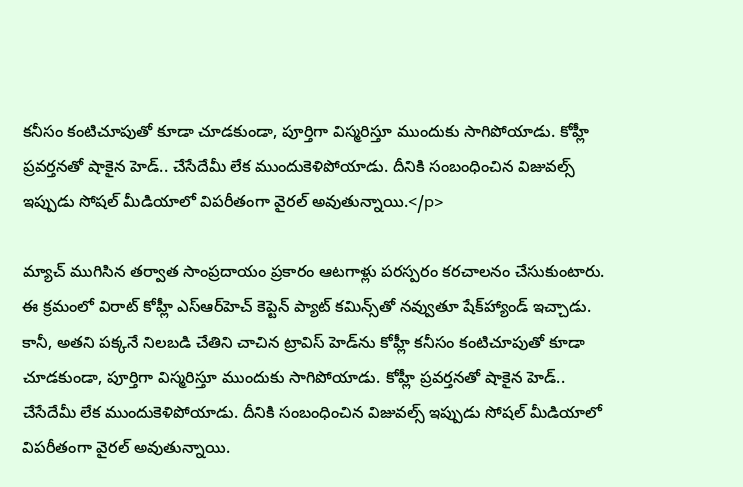కనీసం కంటిచూపుతో కూడా చూడకుండా, పూర్తిగా విస్మరిస్తూ ముందుకు సాగిపోయాడు. కోహ్లీ ప్రవర్తనతో షాకైన హెడ్.. చేసేదేమీ లేక ముందుకెళిపోయాడు. దీనికి సంబంధించిన విజువల్స్ ఇప్పుడు సోషల్ మీడియాలో విపరీతంగా వైరల్ అవుతున్నాయి.</p>

మ్యాచ్ ముగిసిన తర్వాత సాంప్రదాయం ప్రకారం ఆటగాళ్లు పరస్పరం కరచాలనం చేసుకుంటారు. ఈ క్రమంలో విరాట్ కోహ్లీ ఎస్‌ఆర్‌హెచ్ కెప్టెన్ ప్యాట్ కమిన్స్‌తో నవ్వుతూ షేక్‌హ్యాండ్ ఇచ్చాడు. కానీ, అతని పక్కనే నిలబడి చేతిని చాచిన ట్రావిస్ హెడ్‌ను కోహ్లీ కనీసం కంటిచూపుతో కూడా చూడకుండా, పూర్తిగా విస్మరిస్తూ ముందుకు సాగిపోయాడు. కోహ్లీ ప్రవర్తనతో షాకైన హెడ్.. చేసేదేమీ లేక ముందుకెళిపోయాడు. దీనికి సంబంధించిన విజువల్స్ ఇప్పుడు సోషల్ మీడియాలో విపరీతంగా వైరల్ అవుతున్నాయి.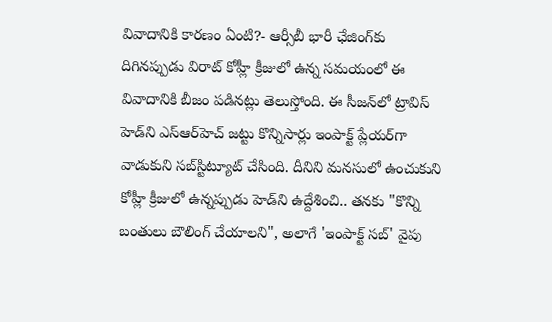వివాదానికి కారణం ఏంటి?- ఆర్సీబీ భారీ ఛేజింగ్‌కు దిగినప్పుడు విరాట్ కోహ్లీ క్రీజులో ఉన్న సమయంలో ఈ వివాదానికి బీజం పడినట్లు తెలుస్తోంది. ఈ సీజన్‌లో ట్రావిస్ హెడ్‌ని ఎస్‌ఆర్‌హెచ్ జట్టు కొన్నిసార్లు ఇంపాక్ట్ ప్లేయర్‌గా వాడుకుని సబ్‌స్టిట్యూట్ చేసింది. దీనిని మనసులో ఉంచుకుని కోహ్లీ క్రీజులో ఉన్నప్పుడు హెడ్‌ని ఉద్దేశించి.. తనకు "కొన్ని బంతులు బౌలింగ్ చేయాలని", అలాగే 'ఇంపాక్ట్ సబ్' వైపు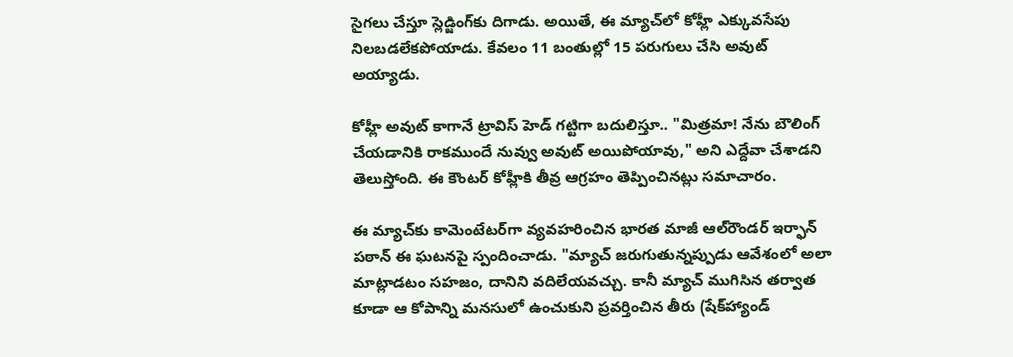సైగలు చేస్తూ స్లెడ్జింగ్‌కు దిగాడు. అయితే, ఈ మ్యాచ్‌లో కోహ్లీ ఎక్కువసేపు నిలబడలేకపోయాడు. కేవలం 11 బంతుల్లో 15 పరుగులు చేసి అవుట్ అయ్యాడు.

కోహ్లీ అవుట్ కాగానే ట్రావిస్ హెడ్ గట్టిగా బదులిస్తూ.. "మిత్రమా! నేను బౌలింగ్ చేయడానికి రాకముందే నువ్వు అవుట్ అయిపోయావు," అని ఎద్దేవా చేశాడని తెలుస్తోంది. ఈ కౌంటర్ కోహ్లీకి తీవ్ర ఆగ్రహం తెప్పించినట్లు సమాచారం.

ఈ మ్యాచ్‌కు కామెంటేటర్‌గా వ్యవహరించిన భారత మాజీ ఆల్‌రౌండర్ ఇర్ఫాన్ పఠాన్ ఈ ఘటనపై స్పందించాడు. "మ్యాచ్ జరుగుతున్నప్పుడు ఆవేశంలో అలా మాట్లాడటం సహజం, దానిని వదిలేయవచ్చు. కానీ మ్యాచ్ ముగిసిన తర్వాత కూడా ఆ కోపాన్ని మనసులో ఉంచుకుని ప్రవర్తించిన తీరు (షేక్‌హ్యాండ్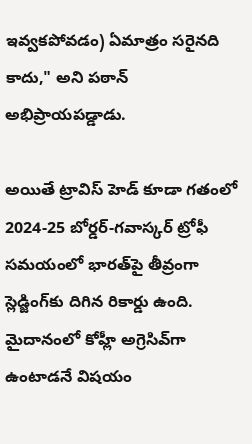ఇవ్వకపోవడం) ఏమాత్రం సరైనది కాదు," అని పఠాన్ అభిప్రాయపడ్డాడు.

అయితే ట్రావిస్ హెడ్ కూడా గతంలో 2024-25 బోర్డర్-గవాస్కర్ ట్రోఫీ సమయంలో భారత్‌పై తీవ్రంగా స్లెడ్జింగ్‌కు దిగిన రికార్డు ఉంది. మైదానంలో కోహ్లీ అగ్రెసివ్‌గా ఉంటాడనే విషయం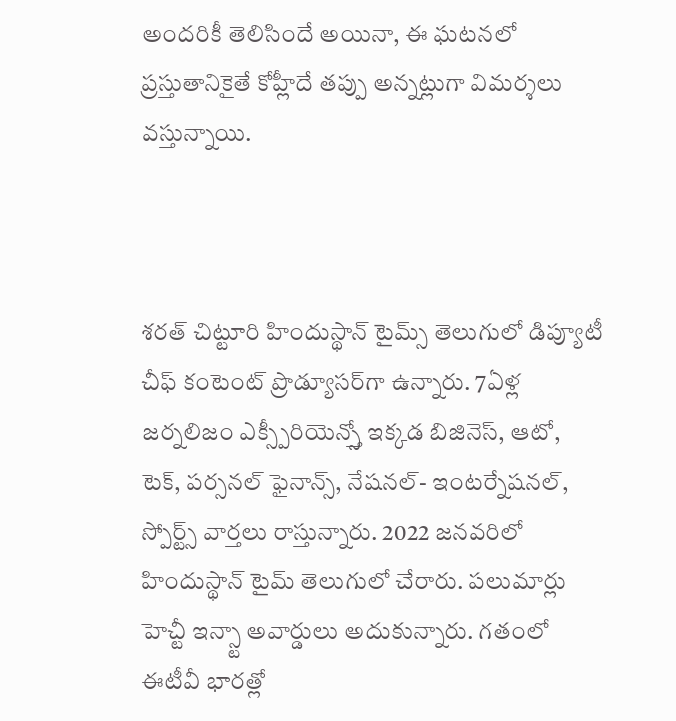అందరికీ తెలిసిందే అయినా, ఈ ఘటనలో ప్రస్తుతానికైతే కోహ్లీదే తప్పు అన్నట్లుగా విమర్శలు వస్తున్నాయి.



శరత్ చిట్టూరి హిందుస్థాన్ టైమ్స్ తెలుగులో డిప్యూటీ చీఫ్ కంటెంట్ ప్రొడ్యూసర్‌గా ఉన్నారు. 7ఏళ్ల జర్నలిజం ఎక్స్పీరియెన్స్తో ఇక్కడ బిజినెస్, ఆటో, టెక్, పర్సనల్ ఫైనాన్స్, నేషనల్- ఇంటర్నేషనల్, స్పోర్ట్స్ వార్తలు రాస్తున్నారు. 2022 జనవరిలో హిందుస్థాన్ టైమ్ తెలుగులో చేరారు. పలుమార్లు హెచ్టీ ఇన్స్టా అవార్డులు అదుకున్నారు. గతంలో ఈటీవీ భారత్లో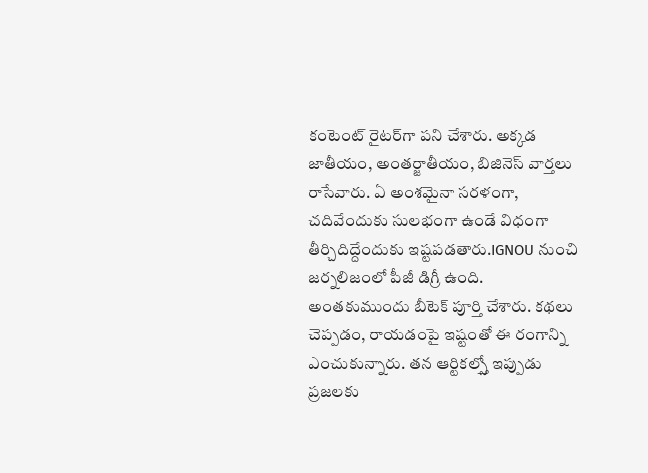కంటెంట్ రైటర్‌గా పని చేశారు. అక్కడ జాతీయం, అంతర్జాతీయం, బిజినెస్ వార్తలు రాసేవారు. ఏ అంశమైనా సరళంగా, చదివేందుకు సులభంగా ఉండే విధంగా తీర్చిదిద్దేందుకు ఇష్టపడతారు.IGNOU నుంచి జర్నలిజంలో పీజీ డిగ్రీ ఉంది. అంతకుముందు బీటెక్ పూర్తి చేశారు. కథలు చెప్పడం, రాయడంపై ఇష్టంతో ఈ రంగాన్ని ఎంచుకున్నారు. తన ఆర్టికల్స్తో ఇప్పుడు ప్రజలకు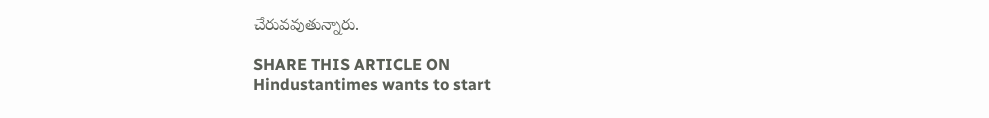చేరువవుతున్నారు.

SHARE THIS ARTICLE ON
Hindustantimes wants to start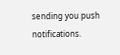sending you push notifications.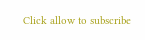Click allow to subscribe